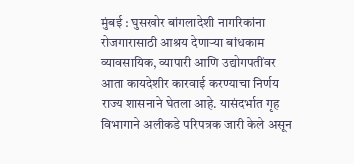मुंबई : घुसखोर बांगलादेशी नागरिकांना रोजगारासाठी आश्रय देणाऱ्या बांधकाम व्यावसायिक, व्यापारी आणि उद्योगपतींवर आता कायदेशीर कारवाई करण्याचा निर्णय राज्य शासनाने घेतला आहे. यासंदर्भात गृह विभागाने अलीकडे परिपत्रक जारी केले असून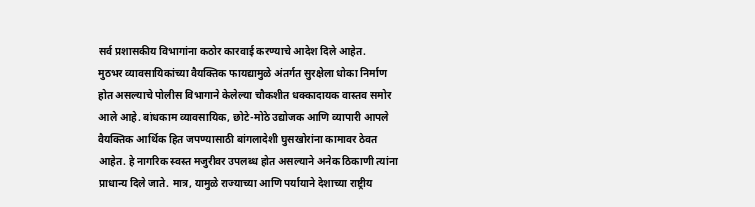सर्व प्रशासकीय विभागांना कठोर कारवाई करण्याचे आदेश दिले आहेत.
मुठभर व्यावसायिकांच्या वैयक्तिक फायद्यामुळे अंतर्गत सुरक्षेला धोका निर्माण होत असल्याचे पोलीस विभागाने केलेल्या चौकशीत धक्कादायक वास्तव समोर आले आहे. बांधकाम व्यावसायिक, छोटे-मोठे उद्योजक आणि व्यापारी आपले वैयक्तिक आर्थिक हित जपण्यासाठी बांगलादेशी घुसखोरांना कामावर ठेवत आहेत. हे नागरिक स्वस्त मजुरीवर उपलब्ध होत असल्याने अनेक ठिकाणी त्यांना प्राधान्य दिले जाते. मात्र, यामुळे राज्याच्या आणि पर्यायाने देशाच्या राष्ट्रीय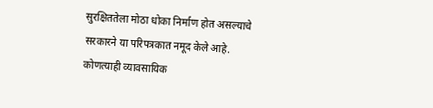सुरक्षिततेला मोठा धोका निर्माण होत असल्याचे सरकारने या परिपत्रकात नमूद केले आहे. कोणत्याही व्यावसायिक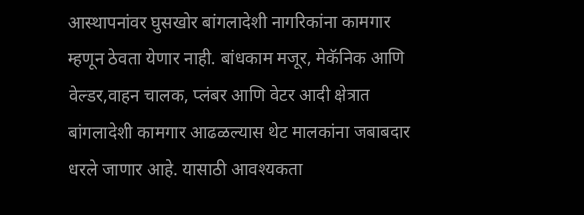आस्थापनांवर घुसखोर बांगलादेशी नागरिकांना कामगार म्हणून ठेवता येणार नाही. बांधकाम मजूर, मेकॅनिक आणि वेल्डर,वाहन चालक, प्लंबर आणि वेटर आदी क्षेत्रात बांगलादेशी कामगार आढळल्यास थेट मालकांना जबाबदार धरले जाणार आहे. यासाठी आवश्यकता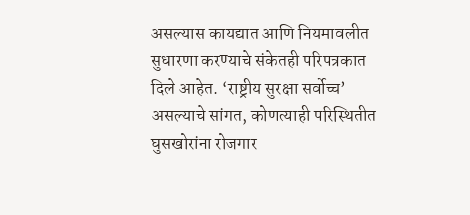असल्यास कायद्यात आणि नियमावलीत सुधारणा करण्याचे संकेतही परिपत्रकात दिले आहेत. ‘राष्ट्रीय सुरक्षा सर्वोच्च’ असल्याचे सांगत, कोणत्याही परिस्थितीत घुसखोरांना रोजगार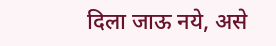दिला जाऊ नये, असे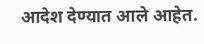आदेश देण्यात आले आहेत.